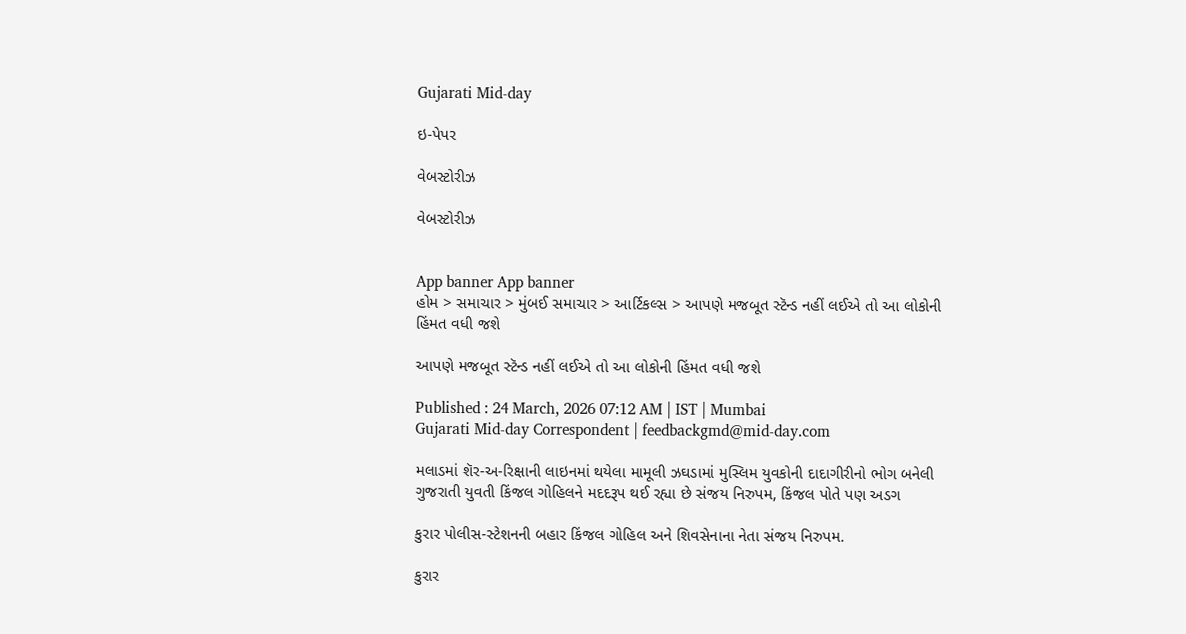Gujarati Mid-day

ઇ-પેપર

વેબસ્ટોરીઝ

વેબસ્ટોરીઝ


App banner App banner
હોમ > સમાચાર > મુંબઈ સમાચાર > આર્ટિકલ્સ > આપણે મજબૂત સ્ટૅન્ડ નહીં લઈએ તો આ લોકોની હિંમત વધી જશે

આપણે મજબૂત સ્ટૅન્ડ નહીં લઈએ તો આ લોકોની હિંમત વધી જશે

Published : 24 March, 2026 07:12 AM | IST | Mumbai
Gujarati Mid-day Correspondent | feedbackgmd@mid-day.com

મલાડમાં શૅર-અ-રિક્ષાની લાઇનમાં થયેલા મામૂલી ઝઘડામાં મુસ્લિમ યુવકોની દાદાગીરીનો ભોગ બનેલી ગુજરાતી યુવતી કિંજલ ગોહિલને મદદરૂપ થઈ રહ્યા છે સંજય નિરુપમ, કિંજલ પોતે પણ અડગ

કુરાર પોલીસ-સ્ટેશનની બહાર કિંજલ ગોહિલ અને શિવસેનાના નેતા સંજય નિરુપમ.

કુરાર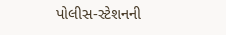પોલીસ-સ્ટેશનની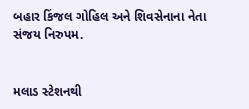બહાર કિંજલ ગોહિલ અને શિવસેનાના નેતા સંજય નિરુપમ.


મલાડ સ્ટેશનથી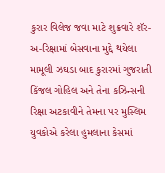કુરાર વિલેજ જવા માટે શુક્રવારે શૅર-અ-રિક્ષામાં બેસવાના મુદ્દે થયેલા મામૂલી ઝઘડા બાદ કુરારમાં ગુજરાતી કિંજલ ગોહિલ અને તેના કઝિન્સની રિક્ષા અટકાવીને તેમના પર મુસ્લિમ યુવકોએ કરેલા હુમલાના કેસમાં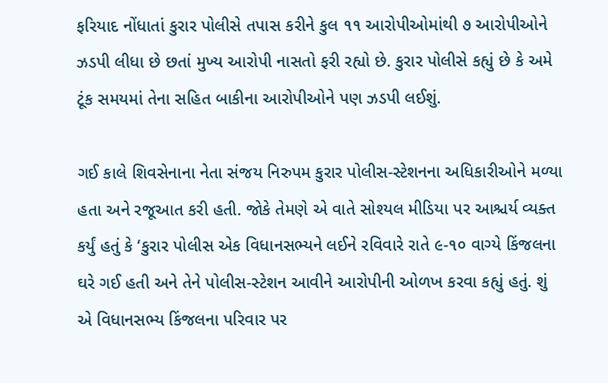ફરિયાદ નોંધાતાં કુરાર પોલીસે તપાસ કરીને કુલ ૧૧ આરોપીઓમાંથી ૭ આરોપીઓને ઝડપી લીધા છે છતાં મુખ્ય આરોપી નાસતો ફરી રહ્યો છે. કુરાર પોલીસે કહ્યું છે કે અમે ટૂંક સમયમાં તેના સહિત બાકીના આરોપીઓને પણ ઝડપી લઈશું.

ગઈ કાલે શિવસેનાના નેતા સંજય નિરુપમ કુરાર પોલીસ-સ્ટેશનના અધિકારીઓને મળ્યા હતા અને રજૂઆત કરી હતી. જોકે તેમણે એ વાતે સોશ્યલ મીડિયા પર આશ્ચર્ય વ્યક્ત કર્યું હતું કે ‘કુરાર પોલીસ એક વિધાનસભ્યને લઈને રવિવારે રાતે ૯-૧૦ વાગ્યે કિંજલના ઘરે ગઈ હતી અને તેને પોલીસ-સ્ટેશન આવીને આરોપીની ઓળખ કરવા કહ્યું હતું. શું એ વિધાનસભ્ય કિંજલના પરિવાર પર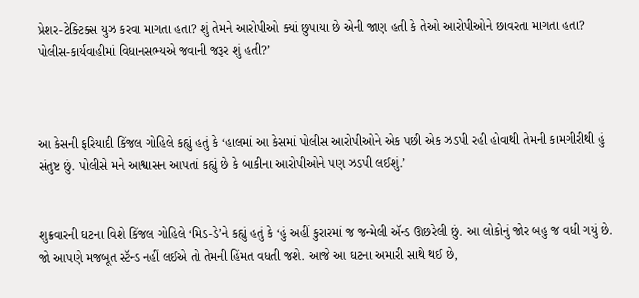પ્રેશર-ટેક્ટિક્સ યુઝ કરવા માગતા હતા? શું તેમને આરોપીઓ ક્યાં છુપાયા છે એની જાણ હતી કે તેઓ આરોપીઓને છાવરતા માગતા હતા? પોલીસ-કાર્યવાહીમાં વિધાનસભ્યએ જવાની જરૂર શું હતી?’



આ કેસની ફરિયાદી કિંજલ ગોહિલે કહ્યું હતું કે ‘હાલમાં આ કેસમાં પોલીસ આરોપીઓને એક પછી એક ઝડપી રહી હોવાથી તેમની કામગીરીથી હું સંતુષ્ટ છું. પોલીસે મને આશ્વાસન આપતાં કહ્યું છે કે બાકીના આરોપીઓને પણ ઝડપી લઈશું.’


શુક્રવારની ઘટના વિશે કિંજલ ગોહિલે ‘મિડ-ડે’ને કહ્યું હતું કે ‘હું અહીં કુરારમાં જ જન્મેલી ઍન્ડ ઊછરેલી છું. આ લોકોનું જોર બહુ જ વધી ગયું છે. જો આપણે મજબૂત સ્ટૅન્ડ નહીં લઈએ તો તેમની હિંમત વધતી જશે. આજે આ ઘટના અમારી સાથે થઈ છે,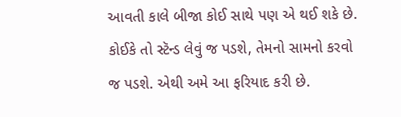આવતી કાલે બીજા કોઈ સાથે પણ એ થઈ શકે છે. કોઈકે તો સ્ટૅન્ડ લેવું જ પડશે, તેમનો સામનો કરવો જ પડશે. એથી અમે આ ફરિયાદ કરી છે.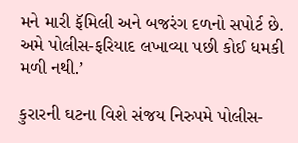મને મારી ફૅમિલી અને બજરંગ દળનો સપોર્ટ છે. અમે પોલીસ-ફરિયાદ લખાવ્યા પછી કોઈ ધમકી મળી નથી.’

કુરારની ઘટના વિશે સંજય નિરુપમે પોલીસ-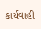કાર્યવાહી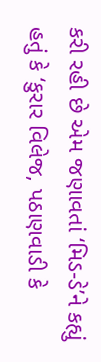કરી રહી છે એમ જણાવતાં ‘મિડ-ડે’ને કહ્યું હતું કે ‘કુરાર વિલેજ, પઠાણવાડી કે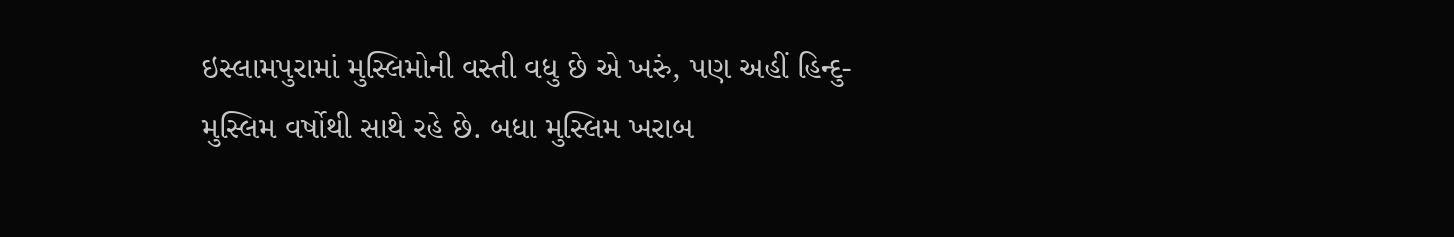ઇસ્લામપુરામાં મુસ્લિમોની વસ્તી વધુ છે એ ખરું, પણ અહીં હિન્દુ-મુસ્લિમ વર્ષોથી સાથે રહે છે. બધા મુસ્લિમ ખરાબ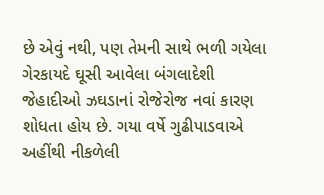છે એવું નથી, પણ તેમની સાથે ભળી ગયેલા ગેરકાયદે ઘૂસી આવેલા બંગલાદેશી જેહાદીઓ ઝઘડાનાં રોજેરોજ નવાં કારણ શોધતા હોય છે. ગયા વર્ષે ગુઢીપાડવાએ અહીંથી નીકળેલી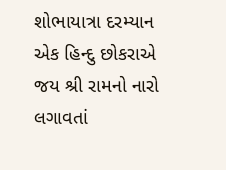શોભાયાત્રા દરમ્યાન એક હિન્દુ છોકરાએ જય શ્રી રામનો નારો લગાવતાં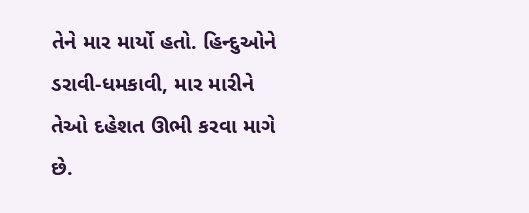તેને માર માર્યો હતો. હિન્દુઓને ડરાવી-ધમકાવી, માર મારીને તેઓ દહેશત ઊભી કરવા માગે છે.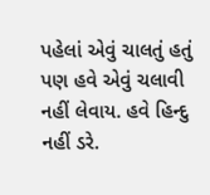પહેલાં એવું ચાલતું હતું પણ હવે એવું ચલાવી નહીં લેવાય. હવે હિન્દુ નહીં ડરે.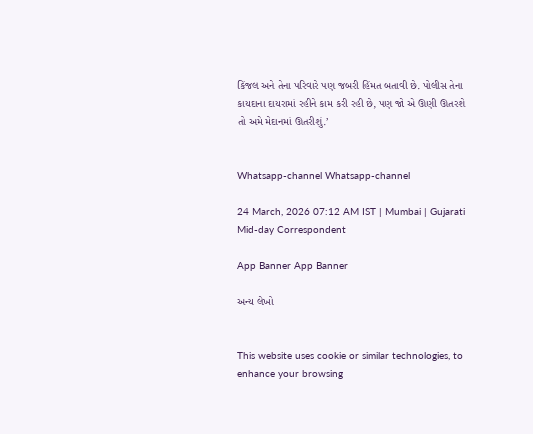કિંજલ અને તેના પરિવારે પણ જબરી હિંમત બતાવી છે. પોલીસ તેના કાયદાના દાયરામાં રહીને કામ કરી રહી છે, પણ જો એ ઊણી ઊતરશે તો અમે મેદાનમાં ઊતરીશું.’


Whatsapp-channel Whatsapp-channel

24 March, 2026 07:12 AM IST | Mumbai | Gujarati Mid-day Correspondent

App Banner App Banner

અન્ય લેખો


This website uses cookie or similar technologies, to enhance your browsing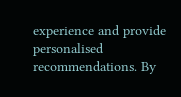experience and provide personalised recommendations. By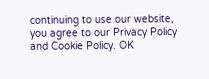continuing to use our website, you agree to our Privacy Policy and Cookie Policy. OK